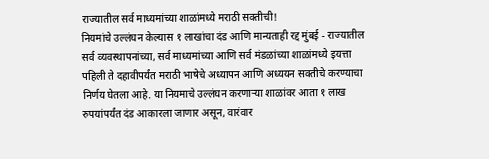राज्यातील सर्व माध्यमांच्या शाळांमध्ये मराठी सक्तीची!
नियमांचे उल्लंघन केल्यास १ लाखांचा दंड आणि मान्यताही रद्द मुंबई - राज्यातील सर्व व्यवस्थापनांच्या, सर्व माध्यमांच्या आणि सर्व मंडळांच्या शाळांमध्ये इयत्ता पहिली ते दहावीपर्यंत मराठी भाषेचे अध्यापन आणि अध्ययन सक्तीचे करण्याचा निर्णय घेतला आहे. या नियमाचे उल्लंघन करणाऱ्या शाळांवर आता १ लाख रुपयांपर्यंत दंड आकारला जाणार असून, वारंवार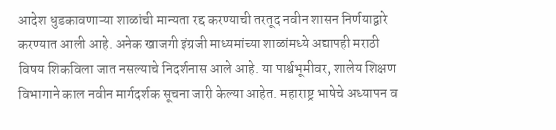आदेश धुडकावणाऱ्या शाळांची मान्यता रद्द करण्याची तरतूद नवीन शासन निर्णयाद्वारे करण्यात आली आहे. अनेक खाजगी इंग्रजी माध्यमांच्या शाळांमध्ये अद्यापही मराठी विषय शिकविला जात नसल्याचे निदर्शनास आले आहे. या पार्श्वभूमीवर, शालेय शिक्षण विभागाने काल नवीन मार्गदर्शक सूचना जारी केल्या आहेत. महाराष्ट्र भाषेचे अध्यापन व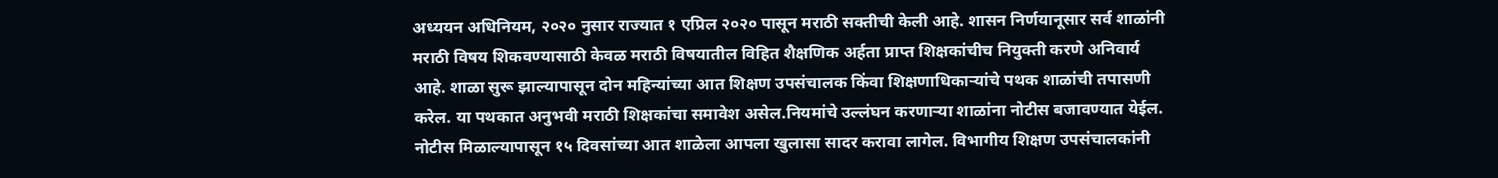अध्ययन अधिनियम, २०२० नुसार राज्यात १ एप्रिल २०२० पासून मराठी सक्तीची केली आहे. शासन निर्णयानूसार सर्व शाळांनी मराठी विषय शिकवण्यासाठी केवळ मराठी विषयातील विहित शैक्षणिक अर्हता प्राप्त शिक्षकांचीच नियुक्ती करणे अनिवार्य आहे. शाळा सुरू झाल्यापासून दोन महिन्यांच्या आत शिक्षण उपसंचालक किंवा शिक्षणाधिकाऱ्यांचे पथक शाळांची तपासणी करेल. या पथकात अनुभवी मराठी शिक्षकांचा समावेश असेल.नियमांचे उल्लंघन करणाऱ्या शाळांना नोटीस बजावण्यात येईल. नोटीस मिळाल्यापासून १५ दिवसांच्या आत शाळेला आपला खुलासा सादर करावा लागेल. विभागीय शिक्षण उपसंचालकांनी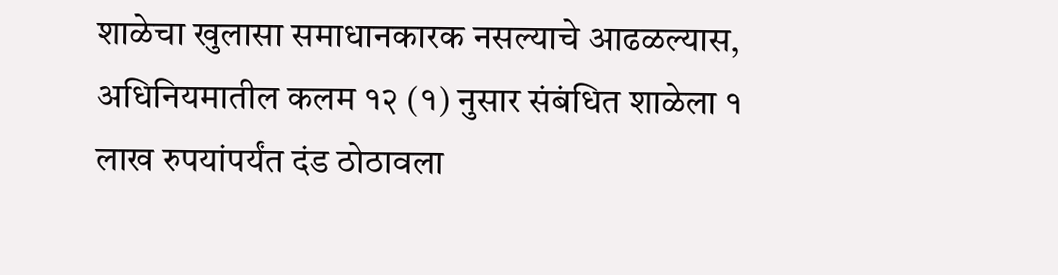शाळेचा खुलासा समाधानकारक नसल्याचे आढळल्यास, अधिनियमातील कलम १२ (१) नुसार संबंधित शाळेला १ लाख रुपयांपर्यंत दंड ठोठावला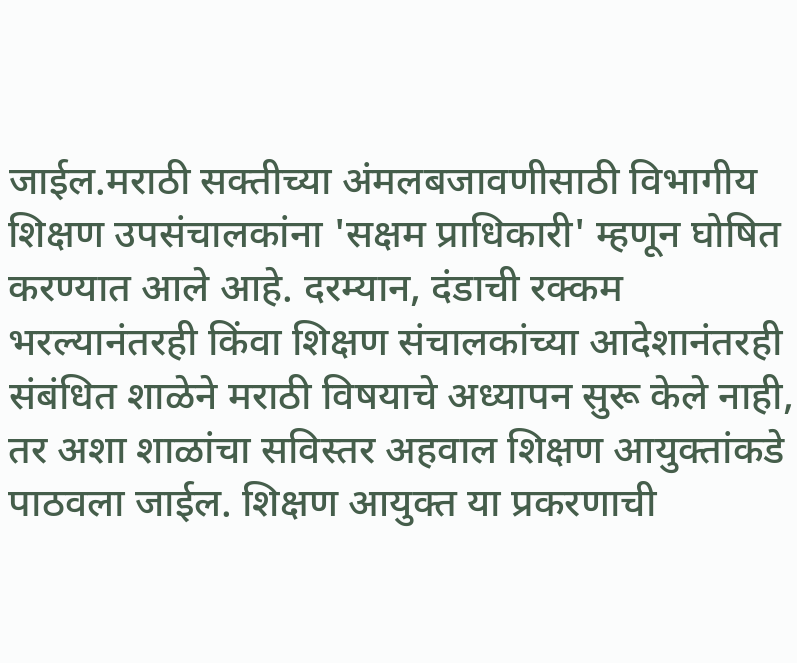जाईल.मराठी सक्तीच्या अंमलबजावणीसाठी विभागीय शिक्षण उपसंचालकांना 'सक्षम प्राधिकारी' म्हणून घोषित करण्यात आले आहे. दरम्यान, दंडाची रक्कम भरल्यानंतरही किंवा शिक्षण संचालकांच्या आदेशानंतरही संबंधित शाळेने मराठी विषयाचे अध्यापन सुरू केले नाही, तर अशा शाळांचा सविस्तर अहवाल शिक्षण आयुक्तांकडे पाठवला जाईल. शिक्षण आयुक्त या प्रकरणाची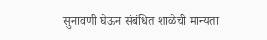सुनावणी घेऊन संबंधित शाळेची मान्यता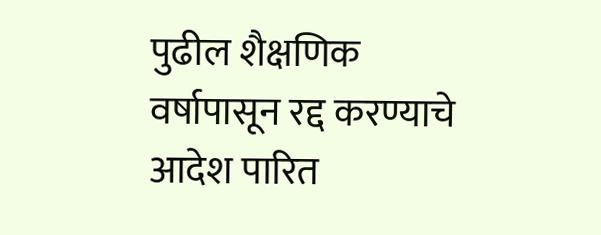पुढील शैक्षणिक वर्षापासून रद्द करण्याचे आदेश पारित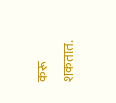करू शकतात.